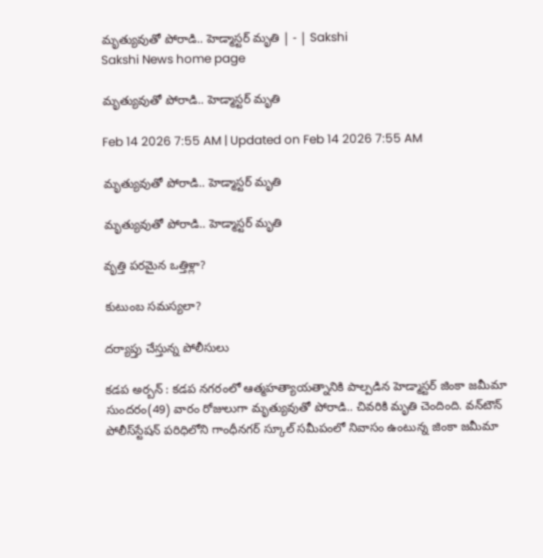మృత్యువుతో పోరాడి.. హెడ్మాస్టర్‌ మృతి | - | Sakshi
Sakshi News home page

మృత్యువుతో పోరాడి.. హెడ్మాస్టర్‌ మృతి

Feb 14 2026 7:55 AM | Updated on Feb 14 2026 7:55 AM

మృత్యువుతో పోరాడి.. హెడ్మాస్టర్‌ మృతి

మృత్యువుతో పోరాడి.. హెడ్మాస్టర్‌ మృతి

వృత్తి పరమైన ఒత్తిళ్లా?

కుటుంబ సమస్యలా?

దర్యాప్తు చేస్తున్న పోలీసులు

కడప అర్బన్‌ : కడప నగరంలో ఆత్మహత్యాయత్నానికి పాల్పడిన హెడ్మాస్టర్‌ జింకా జమీమా సుందరం(49) వారం రోజులుగా మృత్యువుతో పోరాడి.. చివరికి మృతి చెందింది. వన్‌టౌన్‌ పోలీస్‌స్టేషన్‌ పరిధిలోని గాంధీనగర్‌ స్కూల్‌ సమీపంలో నివాసం ఉంటున్న జింకా జమీమా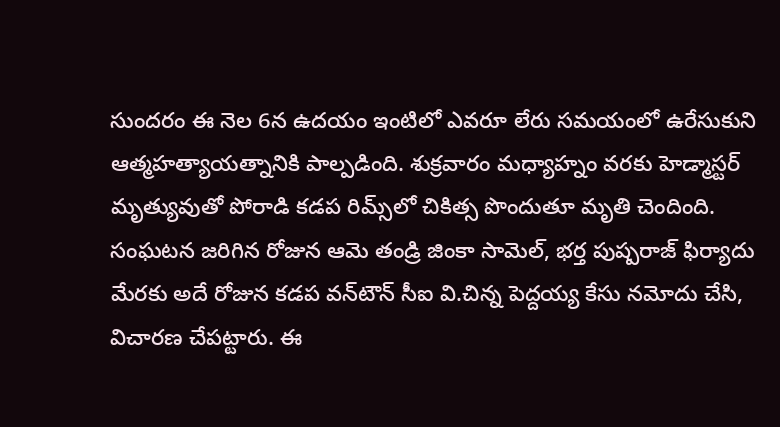సుందరం ఈ నెల 6న ఉదయం ఇంటిలో ఎవరూ లేరు సమయంలో ఉరేసుకుని ఆత్మహత్యాయత్నానికి పాల్పడింది. శుక్రవారం మధ్యాహ్నం వరకు హెడ్మాస్టర్‌ మృత్యువుతో పోరాడి కడప రిమ్స్‌లో చికిత్స పొందుతూ మృతి చెందింది. సంఘటన జరిగిన రోజున ఆమె తండ్రి జింకా సామెల్‌, భర్త పుష్పరాజ్‌ ఫిర్యాదు మేరకు అదే రోజున కడప వన్‌టౌన్‌ సీఐ వి.చిన్న పెద్దయ్య కేసు నమోదు చేసి, విచారణ చేపట్టారు. ఈ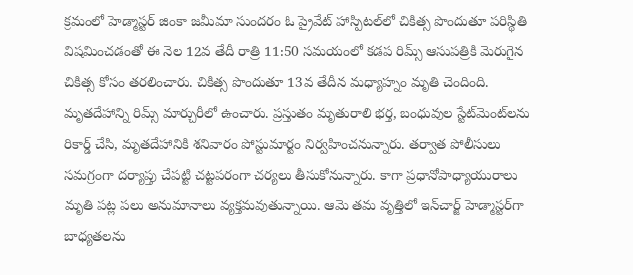క్రమంలో హెడ్మాస్టర్‌ జింకా జమీమా సుందరం ఓ ప్రైవేట్‌ హాస్పిటల్‌లో చికిత్స పొందుతూ పరిస్థితి విషమించడంతో ఈ నెల 12వ తేదీ రాత్రి 11:50 సమయంలో కడప రిమ్స్‌ ఆసుపత్రికి మెరుగైన చికిత్స కోసం తరలించారు. చికిత్స పొందుతూ 13వ తేదీన మధ్యాహ్నం మృతి చెందింది. మృతదేహాన్ని రిమ్స్‌ మార్చురీలో ఉంచారు. ప్రస్తుతం మృతురాలి భర్త, బంధువుల స్టేట్‌మెంట్‌లను రికార్డ్‌ చేసి, మృతదేహానికి శనివారం పోస్టుమార్టం నిర్వహించనున్నారు. తర్వాత పోలీసులు సమగ్రంగా దర్యాప్తు చేపట్టి చట్టపరంగా చర్యలు తీసుకోనున్నారు. కాగా ప్రధానోపాధ్యాయురాలు మృతి పట్ల పలు అనుమానాలు వ్యక్తమవుతున్నాయి. ఆమె తమ వృత్తిలో ఇన్‌చార్జ్‌ హెడ్మాస్టర్‌గా బాధ్యతలను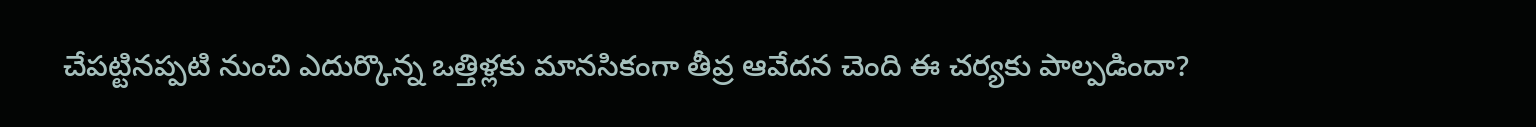చేపట్టినప్పటి నుంచి ఎదుర్కొన్న ఒత్తిళ్లకు మానసికంగా తీవ్ర ఆవేదన చెంది ఈ చర్యకు పాల్పడిందా?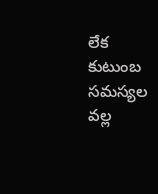లేక కుటుంబ సమస్యల వల్ల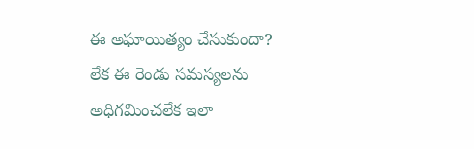ఈ అఘాయిత్యం చేసుకుందా? లేక ఈ రెండు సమస్యలను అధిగమించలేక ఇలా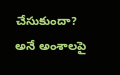చేసుకుందా? అనే అంశాలపై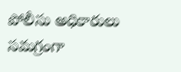పోలీసు అధికారులు సమగ్రంగా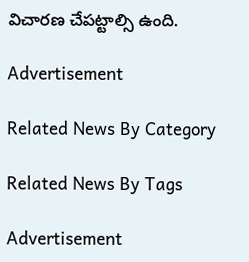విచారణ చేపట్టాల్సి ఉంది.

Advertisement

Related News By Category

Related News By Tags

Advertisement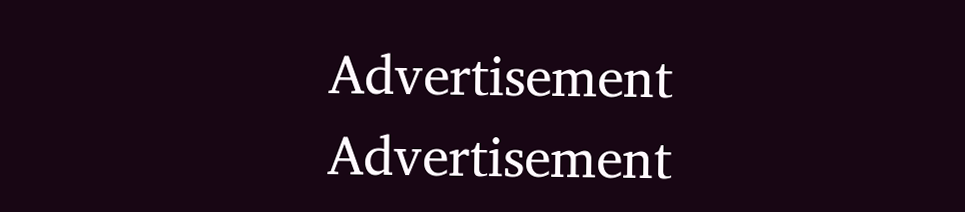Advertisement
Advertisement